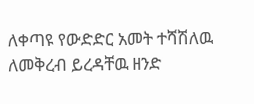ለቀጣዩ የውድድር አመት ተሻሽለዉ ለመቅረብ ይረዳቸዉ ዘንድ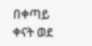በቀጣይ ቀናት ወደ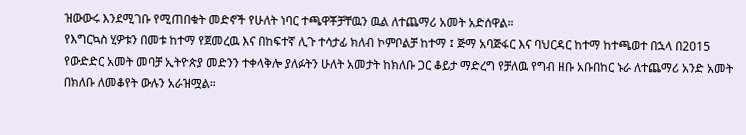ዝውውሩ እንደሚገቡ የሚጠበቁት መድኖች የሁለት ነባር ተጫዋቾቻቸዉን ዉል ለተጨማሪ አመት አድሰዋል።
የእግርኳስ ሂዎቱን በመቱ ከተማ የጀመረዉ እና በከፍተኛ ሊጉ ተሳታፊ ክለብ ኮምቦልቻ ከተማ ፤ ጅማ አባጅፋር እና ባህርዳር ከተማ ከተጫወተ በኋላ በ2015 የውድድር አመት መባቻ ኢትዮጵያ መድንን ተቀላቅሎ ያለፉትን ሁለት አመታት ከክለቡ ጋር ቆይታ ማድረግ የቻለዉ የግብ ዘቡ አቡበከር ኑራ ለተጨማሪ አንድ አመት በክለቡ ለመቆየት ውሉን አራዝሟል።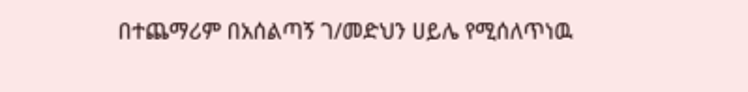በተጨማሪም በአሰልጣኝ ገ/መድህን ሀይሌ የሚሰለጥነዉ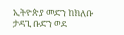ኢትዮጵያ መድን ከክለቡ ታዳጊ ቡድን ወደ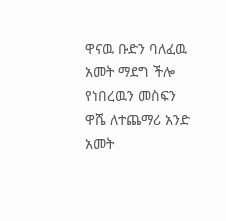ዋናዉ ቡድን ባለፈዉ አመት ማደግ ችሎ የነበረዉን መስፍን ዋሼ ለተጨማሪ አንድ አመት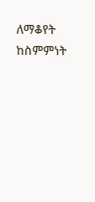ለማቆየት ከስምምነት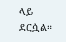ላይ ደርሷል።